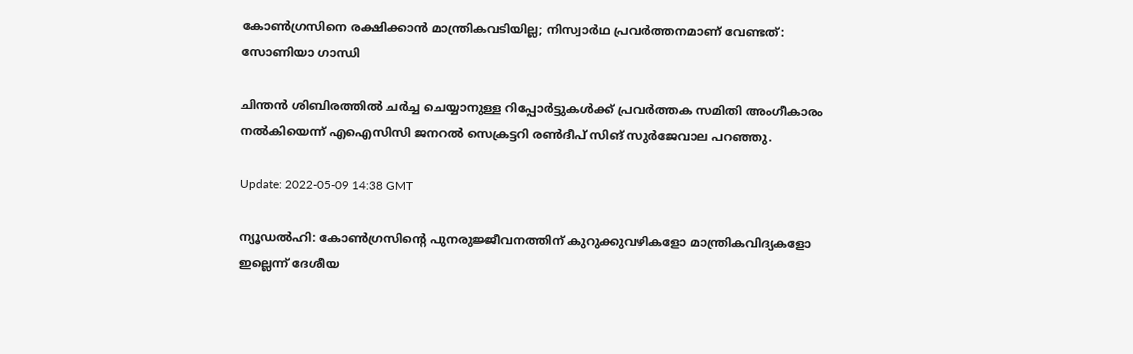കോൺഗ്രസിനെ രക്ഷിക്കാൻ മാന്ത്രികവടിയില്ല; നിസ്വാർഥ പ്രവർത്തനമാണ് വേണ്ടത്: സോണിയാ ഗാന്ധി

ചിന്തൻ ശിബിരത്തിൽ ചർച്ച ചെയ്യാനുള്ള റിപ്പോർട്ടുകൾക്ക് പ്രവർത്തക സമിതി അംഗീകാരം നൽകിയെന്ന് എഐസിസി ജനറൽ സെക്രട്ടറി രൺദീപ് സിങ് സുർജേവാല പറഞ്ഞു.

Update: 2022-05-09 14:38 GMT

ന്യൂഡൽഹി: കോൺഗ്രസിന്റെ പുനരുജ്ജീവനത്തിന് കുറുക്കുവഴികളോ മാന്ത്രികവിദ്യകളോ ഇല്ലെന്ന് ദേശീയ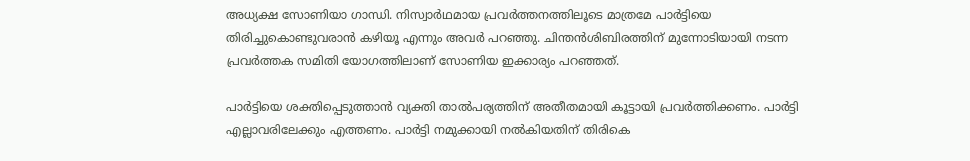അധ്യക്ഷ സോണിയാ ഗാന്ധി. നിസ്വാർഥമായ പ്രവർത്തനത്തിലൂടെ മാത്രമേ പാർട്ടിയെ തിരിച്ചുകൊണ്ടുവരാൻ കഴിയൂ എന്നും അവർ പറഞ്ഞു. ചിന്തൻശിബിരത്തിന് മുന്നോടിയായി നടന്ന പ്രവർത്തക സമിതി യോഗത്തിലാണ് സോണിയ ഇക്കാര്യം പറഞ്ഞത്.

പാർട്ടിയെ ശക്തിപ്പെടുത്താൻ വ്യക്തി താൽപര്യത്തിന് അതീതമായി കൂട്ടായി പ്രവർത്തിക്കണം. പാർട്ടി എല്ലാവരിലേക്കും എത്തണം. പാർട്ടി നമുക്കായി നൽകിയതിന് തിരികെ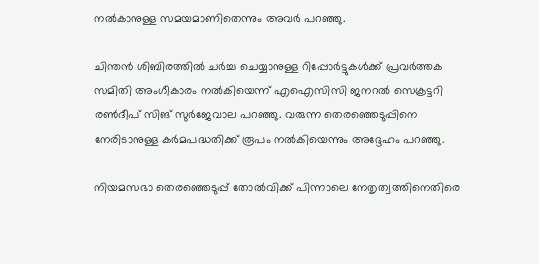നൽകാനുള്ള സമയമാണിതെന്നും അവർ പറഞ്ഞു.

ചിന്തൻ ശിബിരത്തിൽ ചർച്ച ചെയ്യാനുള്ള റിപ്പോർട്ടുകൾക്ക് പ്രവർത്തക സമിതി അംഗീകാരം നൽകിയെന്ന് എഐസിസി ജനറൽ സെക്രട്ടറി രൺദീപ് സിങ് സുർജേവാല പറഞ്ഞു. വരുന്ന തെരഞ്ഞെടുപ്പിനെ നേരിടാനുള്ള കർമപദ്ധതിക്ക് രൂപം നൽകിയെന്നും അദ്ദേഹം പറഞ്ഞു.

നിയമസഭാ തെരഞ്ഞെടുപ്പ് തോൽവിക്ക് പിന്നാലെ നേതൃത്വത്തിനെതിരെ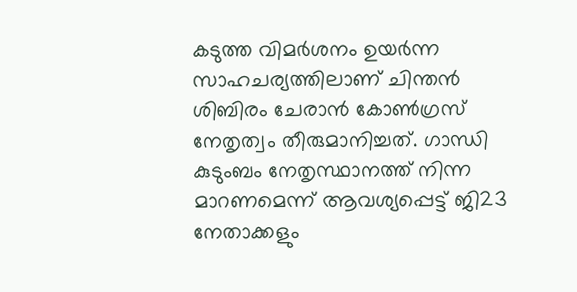കടുത്ത വിമർശനം ഉയർന്ന സാഹചര്യത്തിലാണ് ചിന്തൻ ശിബിരം ചേരാൻ കോൺഗ്രസ് നേതൃത്വം തീരുമാനിച്ചത്. ഗാന്ധി കുടുംബം നേതൃസ്ഥാനത്ത് നിന്ന മാറണമെന്ന് ആവശ്യപ്പെട്ട് ജി23 നേതാക്കളും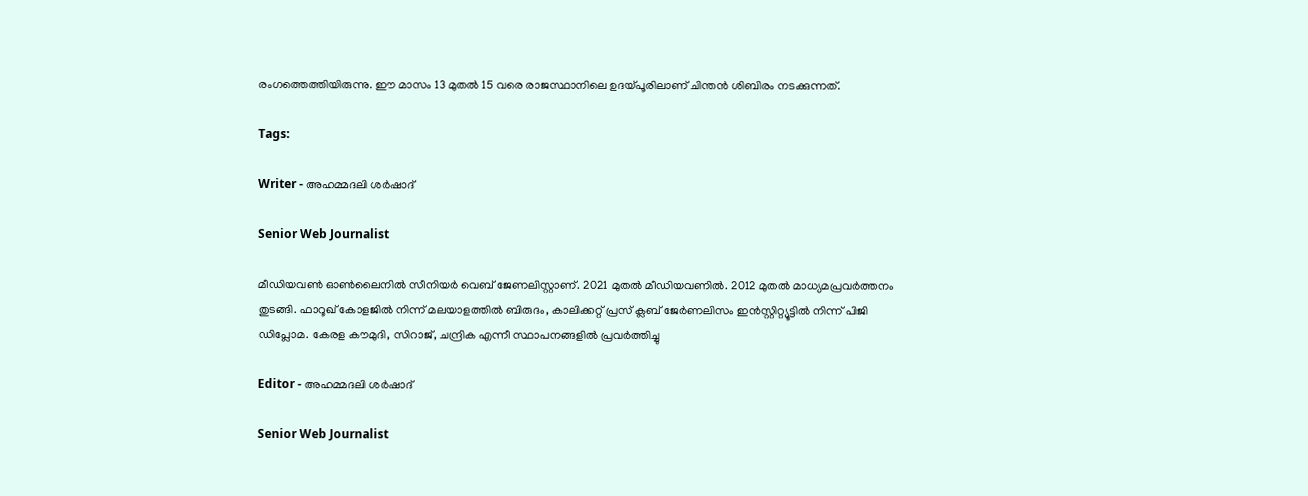രംഗത്തെത്തിയിരുന്നു. ഈ മാസം 13 മുതൽ 15 വരെ രാജസ്ഥാനിലെ ഉദയ്പൂരിലാണ് ചിന്തൻ ശിബിരം നടക്കുന്നത്.

Tags:

Writer - അഹമ്മദലി ശര്‍ഷാദ്

Senior Web Journalist

മീഡിയവൺ ഓൺലൈനിൽ സീനിയർ വെബ് ജേണലിസ്റ്റാണ്. 2021 മുതൽ മീഡിയവണിൽ. 2012 മുതൽ മാധ്യമപ്രവർത്തനം തുടങ്ങി. ഫാറൂഖ് കോളജിൽ നിന്ന് മലയാളത്തിൽ ബിരുദം, കാലിക്കറ്റ് പ്രസ് ക്ലബ് ജേർണലിസം ഇൻസ്റ്റിറ്റ്യൂട്ടിൽ നിന്ന് പിജി ഡിപ്ലോമ. കേരള കൗമുദി, സിറാജ്, ചന്ദ്രിക എന്നീ സ്ഥാപനങ്ങളിൽ പ്രവർത്തിച്ചു

Editor - അഹമ്മദലി ശര്‍ഷാദ്

Senior Web Journalist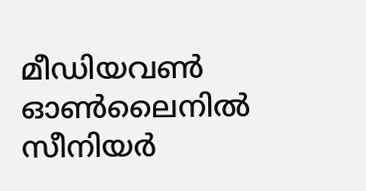മീഡിയവൺ ഓൺലൈനിൽ സീനിയർ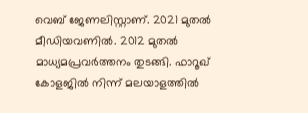വെബ് ജേണലിസ്റ്റാണ്. 2021 മുതൽ മീഡിയവണിൽ. 2012 മുതൽ മാധ്യമപ്രവർത്തനം തുടങ്ങി. ഫാറൂഖ് കോളജിൽ നിന്ന് മലയാളത്തിൽ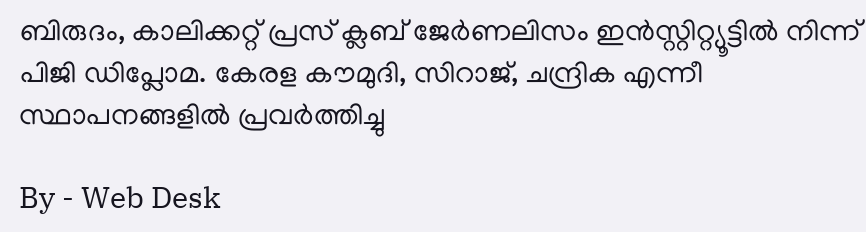ബിരുദം, കാലിക്കറ്റ് പ്രസ് ക്ലബ് ജേർണലിസം ഇൻസ്റ്റിറ്റ്യൂട്ടിൽ നിന്ന് പിജി ഡിപ്ലോമ. കേരള കൗമുദി, സിറാജ്, ചന്ദ്രിക എന്നീ സ്ഥാപനങ്ങളിൽ പ്രവർത്തിച്ചു

By - Web Desk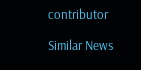contributor

Similar News